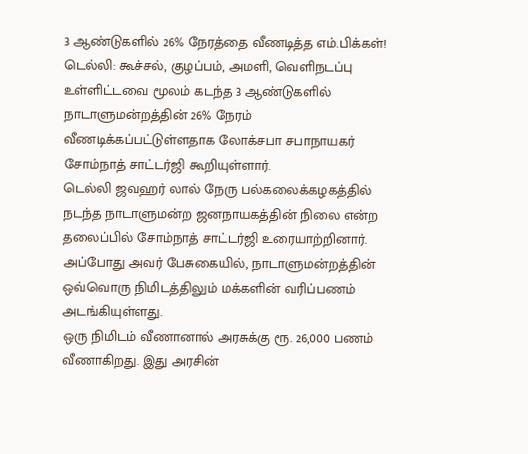3 ஆண்டுகளில் 26% நேரத்தை வீணடித்த எம்.பிக்கள்!
டெல்லி: கூச்சல், குழப்பம், அமளி, வெளிநடப்பு உள்ளிட்டவை மூலம் கடந்த 3 ஆண்டுகளில் நாடாளுமன்றத்தின் 26% நேரம் வீணடிக்கப்பட்டுள்ளதாக லோக்சபா சபாநாயகர் சோம்நாத் சாட்டர்ஜி கூறியுள்ளார்.
டெல்லி ஜவஹர் லால் நேரு பல்கலைக்கழகத்தில் நடந்த நாடாளுமன்ற ஜனநாயகத்தின் நிலை என்ற தலைப்பில் சோம்நாத் சாட்டர்ஜி உரையாற்றினார். அப்போது அவர் பேசுகையில், நாடாளுமன்றத்தின் ஒவ்வொரு நிமிடத்திலும் மக்களின் வரிப்பணம் அடங்கியுள்ளது.
ஒரு நிமிடம் வீணானால் அரசுக்கு ரூ. 26,000 பணம் வீணாகிறது. இது அரசின்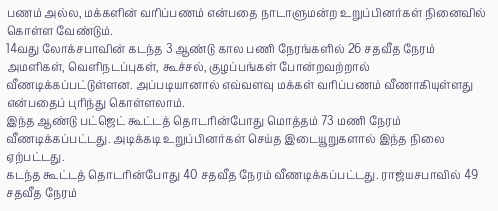பணம் அல்ல, மக்களின் வரிப்பணம் என்பதை நாடாளுமன்ற உறுப்பினர்கள் நினைவில் கொள்ள வேண்டும்.
14வது லோக்சபாவின் கடந்த 3 ஆண்டு கால பணி நேரங்களில் 26 சதவீத நேரம் அமளிகள், வெளிநடப்புகள், கூச்சல், குழப்பங்கள் போன்றவற்றால் வீணடிக்கப்பட்டுள்ளன. அப்படியானால் எவ்வளவு மக்கள் வரிப்பணம் வீணாகியுள்ளது என்பதைப் புரிந்து கொள்ளலாம்.
இந்த ஆண்டு பட்ஜெட் கூட்டத் தொடரின்போது மொத்தம் 73 மணி நேரம் வீணடிக்கப்பட்டது. அடிக்கடி உறுப்பினர்கள் செய்த இடையூறுகளால் இந்த நிலை ஏற்பட்டது.
கடந்த கூட்டத் தொடரின்போது 40 சதவீத நேரம் வீணடிக்கப்பட்டது. ராஜ்யசபாவில் 49 சதவீத நேரம்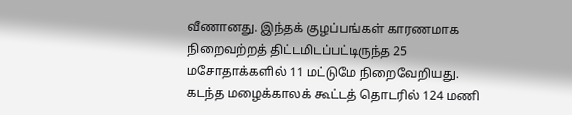வீணானது. இந்தக் குழப்பங்கள் காரணமாக நிறைவற்றத் திட்டமிடப்பட்டிருந்த 25 மசோதாக்களில் 11 மட்டுமே நிறைவேறியது.
கடந்த மழைக்காலக் கூட்டத் தொடரில் 124 மணி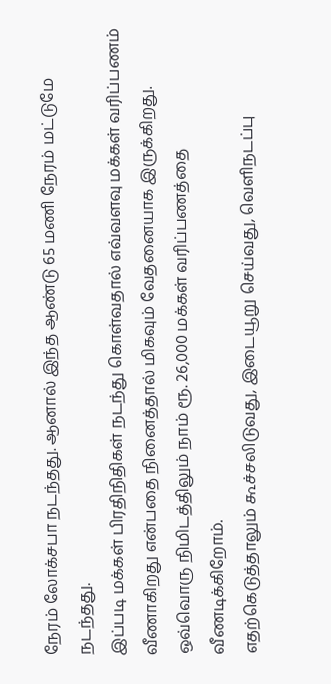நேரம் லோக்சபா நடந்தது. ஆனால் இந்த ஆண்டு 65 மணி நேரம் மட்டுமே நடந்தது.
இப்படி மக்கள் பிரதிநிதிகள் நடந்து கொள்வதால் எவ்வளவு மக்கள் வரிப்பணம் வீணாகிறது என்பதை நினைத்தால் மிகவும் வேதனையாக இருக்கிறது. ஒவ்வொரு நிமிடத்திலும் நாம் ரூ. 26,000 மக்கள் வரிப்பணத்தை வீணடிக்கிறோம்.
எதற்கெடுத்தாலும் கூச்சலிடுவது, இடையூறு செய்வது, வெளிநடப்பு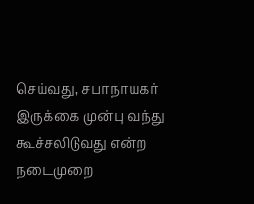செய்வது, சபாநாயகர் இருக்கை முன்பு வந்து கூச்சலிடுவது என்ற நடைமுறை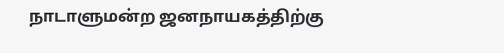நாடாளுமன்ற ஜனநாயகத்திற்கு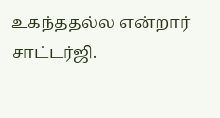உகந்ததல்ல என்றார் சாட்டர்ஜி.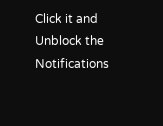Click it and Unblock the Notifications